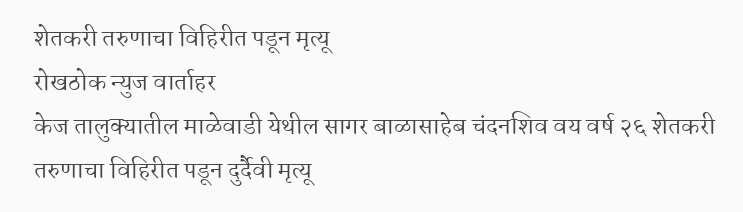शेतकरी तरुणाचा विहिरीत पडून मृत्यू
रोखठोक न्युज वार्ताहर
केज तालुक्यातील माळेवाडी येथील सागर बाळासाहेब चंदनशिव वय वर्ष २६ शेतकरी तरुणाचा विहिरीत पडून दुर्दैवी मृत्यू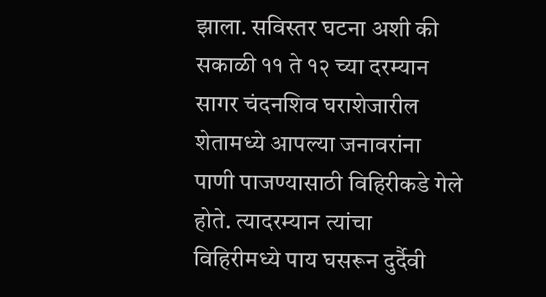झाला. सविस्तर घटना अशी की सकाळी ११ ते १२ च्या दरम्यान सागर चंदनशिव घराशेजारील शेतामध्ये आपल्या जनावरांना पाणी पाजण्यासाठी विहिरीकडे गेले होते. त्यादरम्यान त्यांचा विहिरीमध्ये पाय घसरून दुर्दैवी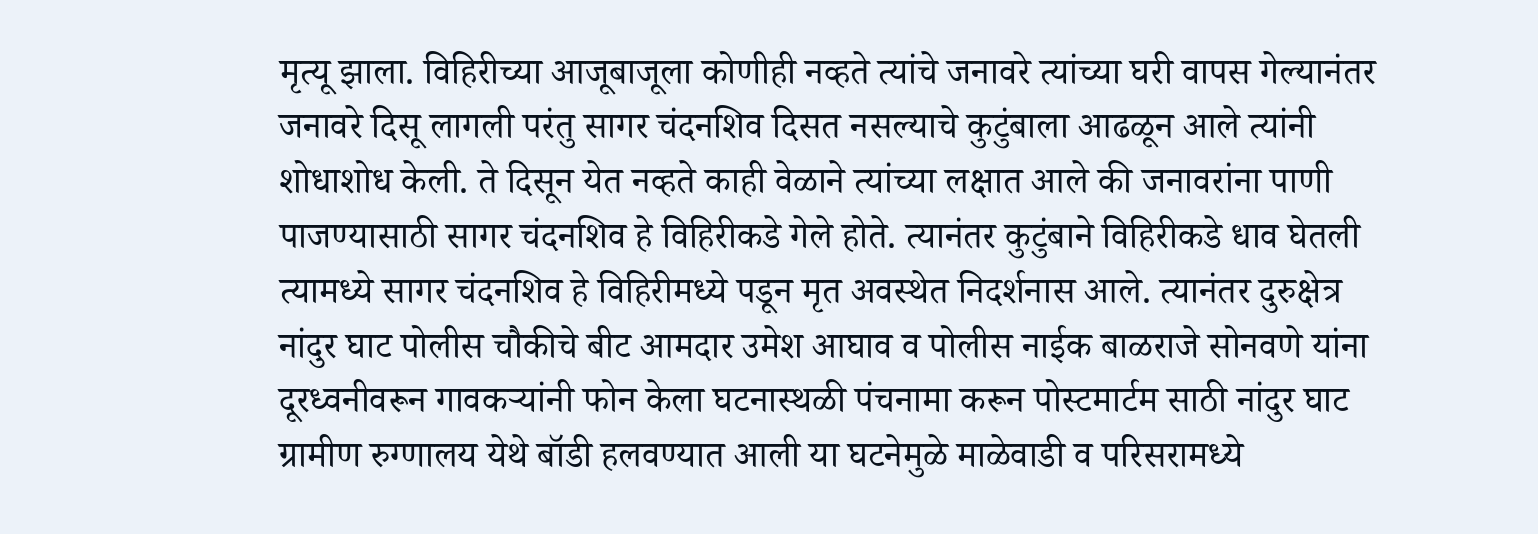मृत्यू झाला. विहिरीच्या आजूबाजूला कोणीही नव्हते त्यांचे जनावरे त्यांच्या घरी वापस गेल्यानंतर जनावरे दिसू लागली परंतु सागर चंदनशिव दिसत नसल्याचे कुटुंबाला आढळून आले त्यांनी शोधाशोध केली. ते दिसून येत नव्हते काही वेळाने त्यांच्या लक्षात आले की जनावरांना पाणी पाजण्यासाठी सागर चंदनशिव हे विहिरीकडे गेले होते. त्यानंतर कुटुंबाने विहिरीकडे धाव घेतली त्यामध्ये सागर चंदनशिव हे विहिरीमध्ये पडून मृत अवस्थेत निदर्शनास आले. त्यानंतर दुरुक्षेत्र नांदुर घाट पोलीस चौकीचे बीट आमदार उमेश आघाव व पोलीस नाईक बाळराजे सोनवणे यांना दूरध्वनीवरून गावकऱ्यांनी फोन केला घटनास्थळी पंचनामा करून पोस्टमार्टम साठी नांदुर घाट ग्रामीण रुग्णालय येथे बॉडी हलवण्यात आली या घटनेमुळे माळेवाडी व परिसरामध्ये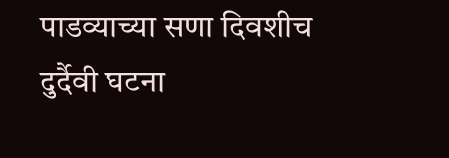पाडव्याच्या सणा दिवशीच दुर्दैवी घटना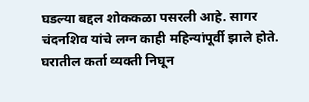घडल्या बद्दल शोककळा पसरली आहे. सागर चंदनशिव यांचे लग्न काही महिन्यांपूर्वी झाले होते. घरातील कर्ता व्यक्ती निघून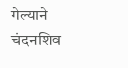गेल्याने चंदनशिव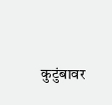कुटुंबावर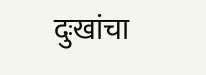दुःखांचा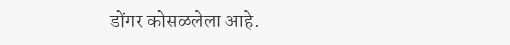डोंगर कोसळलेला आहे.